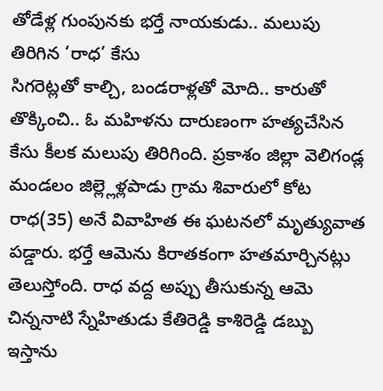తోడేళ్ల గుంపునకు భర్తే నాయకుడు.. మలుపు తిరిగిన ‘రాధ’ కేసు
సిగరెట్లతో కాల్చి, బండరాళ్లతో మోది.. కారుతో తొక్కించి.. ఓ మహిళను దారుణంగా హత్యచేసిన కేసు కీలక మలుపు తిరిగింది. ప్రకాశం జిల్లా వెలిగండ్ల మండలం జిల్ల్లెళ్లపాడు గ్రామ శివారులో కోట రాధ(35) అనే వివాహిత ఈ ఘటనలో మృత్యువాత పడ్డారు. భర్తే ఆమెను కిరాతకంగా హతమార్చినట్లు తెలుస్తోంది. రాధ వద్ద అప్పు తీసుకున్న ఆమె చిన్ననాటి స్నేహితుడు కేతిరెడ్డి కాశిరెడ్డి డబ్బు ఇస్తాను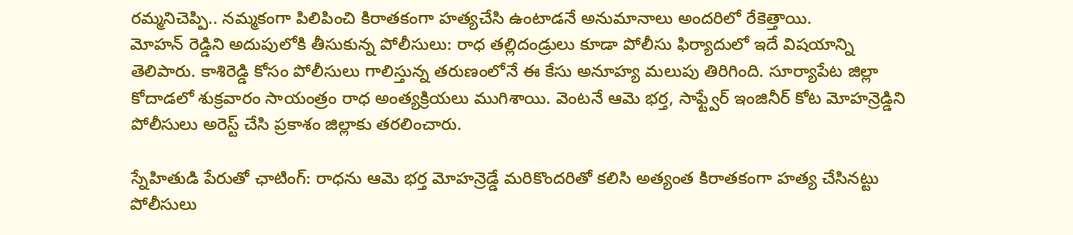రమ్మనిచెప్పి.. నమ్మకంగా పిలిపించి కిరాతకంగా హత్యచేసి ఉంటాడనే అనుమానాలు అందరిలో రేకెత్తాయి.
మోహన్ రెడ్డిని అదుపులోకి తీసుకున్న పోలీసులు: రాధ తల్లిదండ్రులు కూడా పోలీసు ఫిర్యాదులో ఇదే విషయాన్ని తెలిపారు. కాశిరెడ్డి కోసం పోలీసులు గాలిస్తున్న తరుణంలోనే ఈ కేసు అనూహ్య మలుపు తిరిగింది. సూర్యాపేట జిల్లా కోదాడలో శుక్రవారం సాయంత్రం రాధ అంత్యక్రియలు ముగిశాయి. వెంటనే ఆమె భర్త, సాఫ్ట్వేర్ ఇంజినీర్ కోట మోహన్రెడ్డిని పోలీసులు అరెస్ట్ చేసి ప్రకాశం జిల్లాకు తరలించారు.

స్నేహితుడి పేరుతో ఛాటింగ్: రాధను ఆమె భర్త మోహన్రెడ్డే మరికొందరితో కలిసి అత్యంత కిరాతకంగా హత్య చేసినట్టు పోలీసులు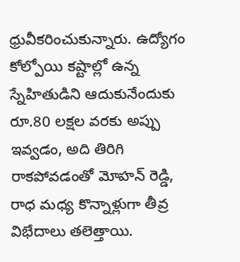ధ్రువీకరించుకున్నారు. ఉద్యోగం కోల్పోయి కష్టాల్లో ఉన్న స్నేహితుడిని ఆదుకునేందుకు రూ.80 లక్షల వరకు అప్పు ఇవ్వడం, అది తిరిగి రాకపోవడంతో మోహన్ రెడ్డి, రాధ మధ్య కొన్నాళ్లుగా తీవ్ర విభేదాలు తలెత్తాయి.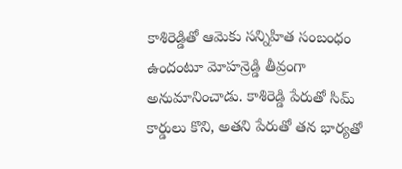కాశిరెడ్డితో ఆమెకు సన్నిహిత సంబంధం ఉందంటూ మోహన్రెడ్డి తీవ్రంగా అనుమానించాడు. కాశిరెడ్డి పేరుతో సిమ్ కార్డులు కొని, అతని పేరుతో తన భార్యతో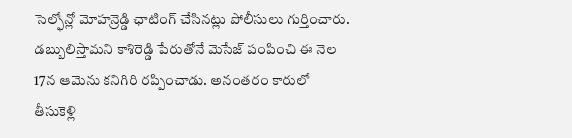సెల్ఫోన్లో మోహన్రెడ్డి ఛాటింగ్ చేసినట్లు పోలీసులు గుర్తించారు. డబ్బులిస్తామని కాశిరెడ్డి పేరుతోనే మెసేజ్ పంపించి ఈ నెల 17న ఆమెను కనిగిరి రప్పించాడు. అనంతరం కారులో తీసుకెళ్లి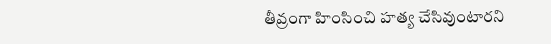తీవ్రంగా హింసించి హత్య చేసివుంటారని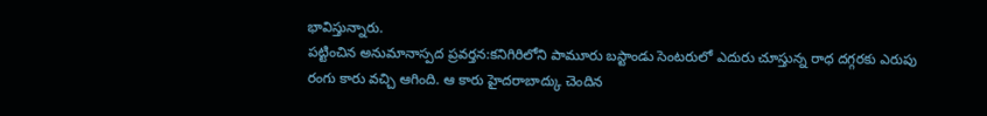భావిస్తున్నారు.
పట్టించిన అనుమానాస్పద ప్రవర్తన:కనిగిరిలోని పామూరు బస్టాండు సెంటరులో ఎదురు చూస్తున్న రాధ దగ్గరకు ఎరుపు రంగు కారు వచ్చి ఆగింది. ఆ కారు హైదరాబాద్కు చెందిన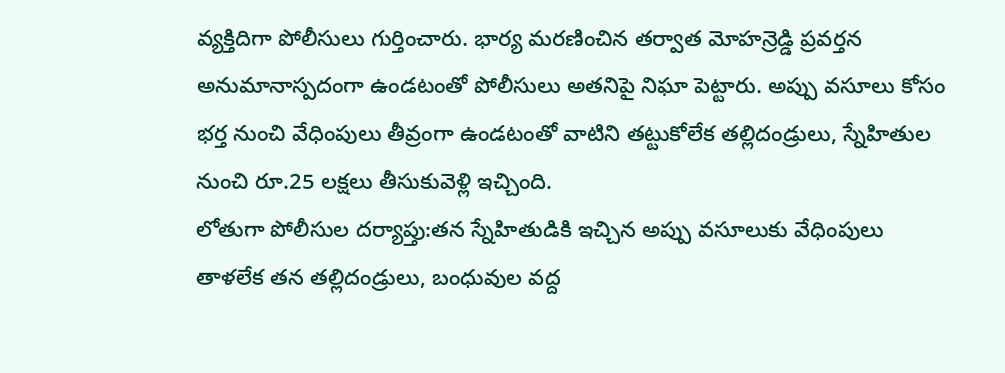వ్యక్తిదిగా పోలీసులు గుర్తించారు. భార్య మరణించిన తర్వాత మోహన్రెడ్డి ప్రవర్తన అనుమానాస్పదంగా ఉండటంతో పోలీసులు అతనిపై నిఘా పెట్టారు. అప్పు వసూలు కోసం భర్త నుంచి వేధింపులు తీవ్రంగా ఉండటంతో వాటిని తట్టుకోలేక తల్లిదండ్రులు, స్నేహితుల నుంచి రూ.25 లక్షలు తీసుకువెళ్లి ఇచ్చింది.
లోతుగా పోలీసుల దర్యాప్తు:తన స్నేహితుడికి ఇచ్చిన అప్పు వసూలుకు వేధింపులు తాళలేక తన తల్లిదండ్రులు, బంధువుల వద్ద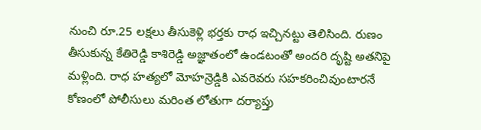నుంచి రూ.25 లక్షలు తీసుకెళ్లి భర్తకు రాధ ఇచ్చినట్టు తెలిసింది. రుణం తీసుకున్న కేతిరెడ్డి కాశిరెడ్డి అజ్ఞాతంలో ఉండటంతో అందరి దృష్టి అతనిపై మళ్లింది. రాధ హత్యలో మోహన్రెడ్డికి ఎవరెవరు సహకరించివుంటారనే కోణంలో పోలీసులు మరింత లోతుగా దర్యాప్తు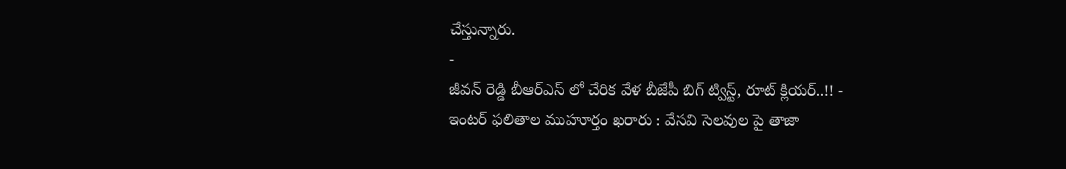చేస్తున్నారు.
-
జీవన్ రెడ్డి బీఆర్ఎస్ లో చేరిక వేళ బీజేపీ బిగ్ ట్విస్ట్, రూట్ క్లియర్..!! -
ఇంటర్ ఫలితాల ముహూర్తం ఖరారు : వేసవి సెలవుల పై తాజా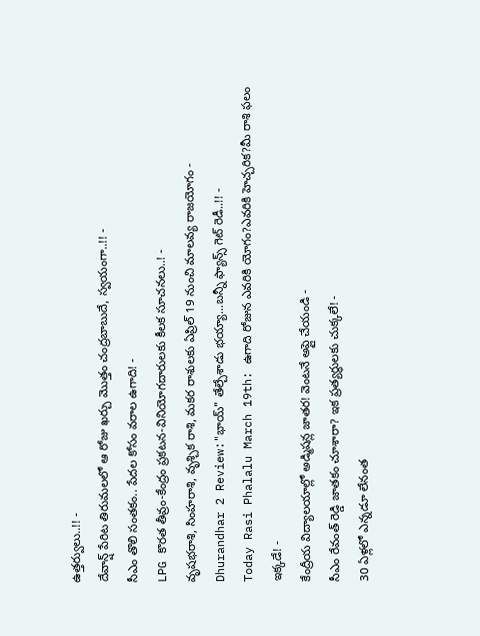ఉత్తర్వులు..!! -
దేవాన్ష్ పేరిట తిరుమలలో ఆ రోజు ఖర్చు మొత్తం చంద్రబాబుదే, స్వయంగా..!! -
సీఎం తొలి సంతకం.. పేదల కోసం వరాల ఉగాది! -
LPG కొరత తీవ్రం-కేంద్రం ప్రకటన-వినియోగదారులకు కీలక సూచనలు..! -
వృషభరాశి, సింహరాశి, వృశ్చిక రాశి, మకర రాశులకు ఏప్రిల్ 19 నుంచి మాలవ్య రాజయోగం -
Dhurandhar 2 Review:"భాయ్" తేల్చేశాడు భయ్యా...బన్నీ ఫ్యాన్స్ గెట్ రెడీ..!! -
Today Rasi Phalalu March 19th: ఉగాది రోజున ఎవరికి యోగం?ఎవరికి హెచ్చరిక?మీ రాశి ఫలం ఇక్కడే! -
కేంద్రీయ విద్యాలయాల్లో అడ్మిషన్ల జాతర! వెంటనే అప్లై చేయండి -
సీఎం రేవంత్ రెడ్డి జాతకం చూశారా? ఇక ప్రత్యర్థులకు చుక్కలే! -
30 ఏళ్లలో ఎన్నడూ లేనంత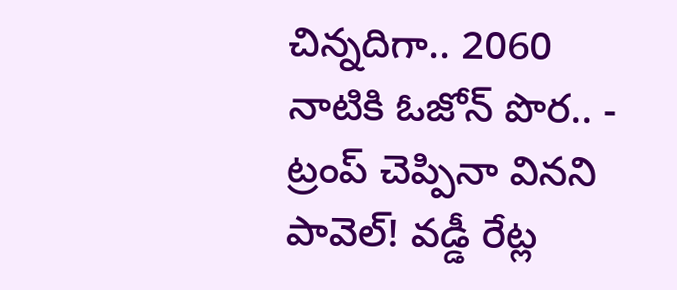చిన్నదిగా.. 2060 నాటికి ఓజోన్ పొర.. -
ట్రంప్ చెప్పినా వినని పావెల్! వడ్డీ రేట్ల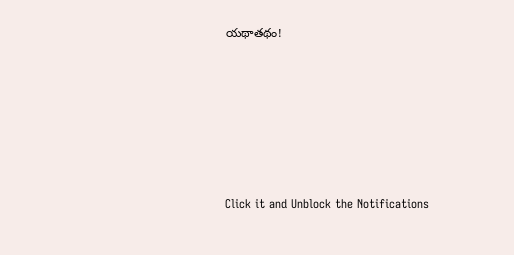యథాతథం!












Click it and Unblock the Notifications